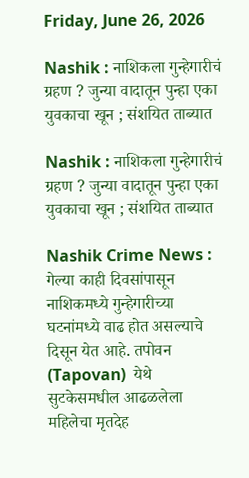Friday, June 26, 2026

Nashik : नाशिकला गुन्हेगारीचं ग्रहण ? जुन्या वादातून पुन्हा एका युवकाचा खून ; संशयित ताब्यात

Nashik : नाशिकला गुन्हेगारीचं ग्रहण ? जुन्या वादातून पुन्हा एका युवकाचा खून ; संशयित ताब्यात

Nashik Crime News : गेल्या काही दिवसांपासून नाशिकमध्ये गुन्हेगारीच्या घटनांमध्ये वाढ होत असल्याचे दिसून येत आहे. तपोवन (Tapovan)  येथे सुटकेसमधील आढळलेला महिलेचा मृतदेह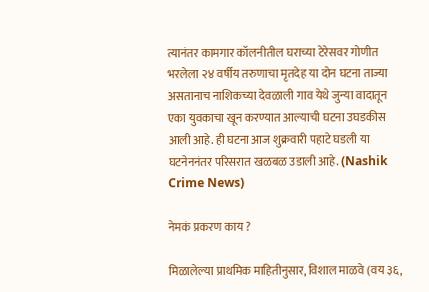त्यानंतर कामगार कॉलनीतील घराच्या टेरेसवर गोणीत भरलेला २४ वर्षीय तरुणाचा मृतदेह या दोन घटना ताज्या असतानाच नाशिकच्या देवळाली गाव येथे जुन्या वादातून एका युवकाचा खून करण्यात आल्याची घटना उघडकीस आली आहे. ही घटना आज शुक्रवारी पहाटे घडली या घटनेननंतर परिसरात खळबळ उडाली आहे. (Nashik Crime News)

नेमकं प्रकरण काय ?

मिळालेल्या प्राथमिक माहितीनुसार, विशाल माळवे (वय ३६,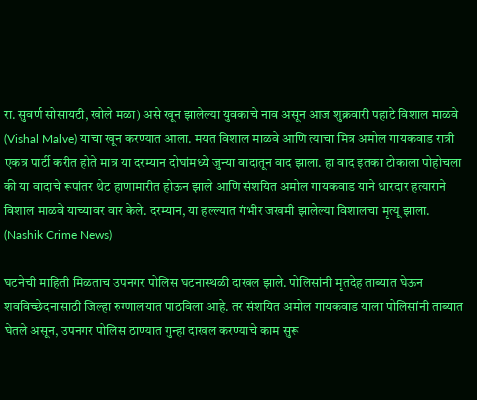रा. सुवर्ण सोसायटी, खोले मळा) असे खून झालेल्या युवकाचे नाव असून आज शुक्रवारी पहाटे विशाल माळवे (Vishal Malve) याचा खून करण्यात आला. मयत विशाल माळवे आणि त्याचा मित्र अमोल गायकवाड रात्री एकत्र पार्टी करीत होते मात्र या दरम्यान दोघांमध्ये जुन्या वादातून वाद झाला. हा वाद इतका टोकाला पोहोचला की या वादाचे रूपांतर थेट हाणामारीत होऊन झाले आणि संशयित अमोल गायकवाड याने धारदार हत्याराने विशाल माळवे याच्यावर वार केले. दरम्यान, या हल्ल्यात गंभीर जखमी झालेल्या विशालचा मृत्यू झाला. (Nashik Crime News)

घटनेची माहिती मिळताच उपनगर पोलिस घटनास्थळी दाखल झाले. पोलिसांनी मृतदेह ताब्यात घेऊन शवविच्छेदनासाठी जिल्हा रुग्णालयात पाठविला आहे. तर संशयित अमोल गायकवाड याला पोलिसांनी ताब्यात घेतले असून, उपनगर पोलिस ठाण्यात गुन्हा दाखल करण्याचे काम सुरू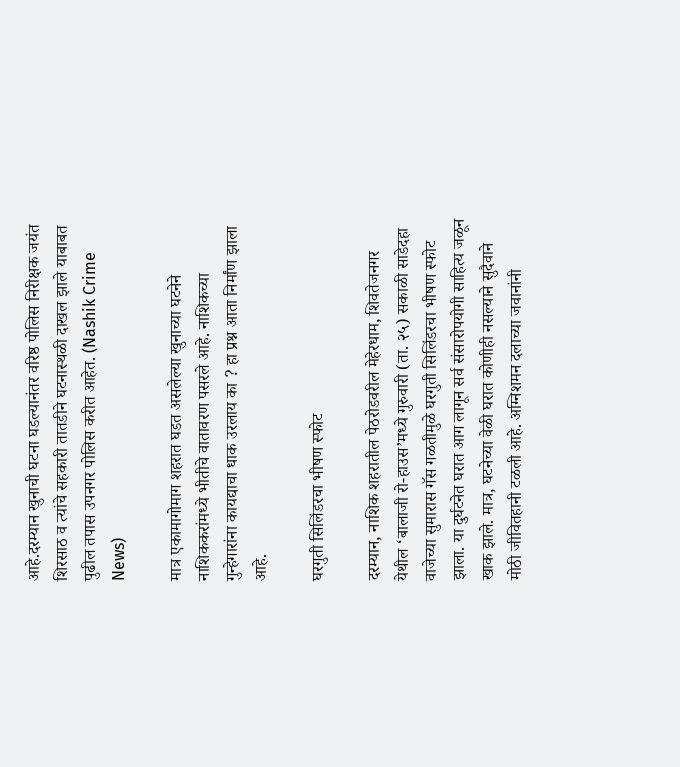आहे.दरम्यान खुनाची घटना घडल्यानंतर वरिष्ठ पोलिस निरीक्षक जयंत शिरसाठ व त्यांचे सहकारी तातडीने घटनास्थळी दाखल झाले याबाबत पुढील तपास उपनगर पोलिस करीत आहेत. (Nashik Crime News)

मात्र एकामागोमाग शहरात घडत असलेल्या खुनाच्या घटनेने नाशिककरांमध्ये भीतीचे वातावरण पसरले आहे. नाशिकच्या गुन्हेगारांना कायद्याचा धाक उरलाय का ? हा प्रश्न आता निर्मांण झाला आहे.

घरगुती सिलिंडरचा भीषण स्फोट

दरम्यान, नाशिक शहरातील पेठरोडवरील मेहेरधाम, शिवतेजनगर येथील ‘बालाजी रो-हाउस’मध्ये गुरुवारी (ता. २५) सकाळी साडेदहा वाजेच्या सुमारास गॅस गळतीमुळे घरगुती सिलिंडरचा भीषण स्फोट झाला. या दुर्घटनेत घरात आग लागून सर्व संसारोपयोगी साहित्य जळून खाक झाले. मात्र, घटनेच्या वेळी घरात कोणीही नसल्याने सुदैवाने मोठी जीवितहानी टळली आहे. अग्निशमन दलाच्या जवानांनी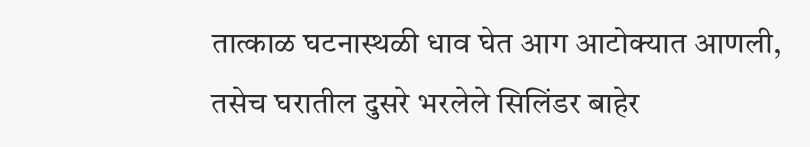तात्काळ घटनास्थळी धाव घेत आग आटोक्यात आणली, तसेच घरातील दुसरे भरलेले सिलिंडर बाहेर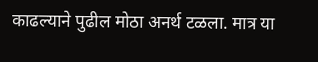काढल्याने पुढील मोठा अनर्थ टळला. मात्र या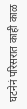घटनेनं परिसरात काही काळ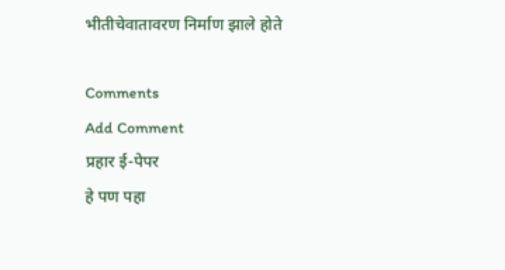भीतीचेवातावरण निर्माण झाले होते

Comments
Add Comment
प्रहार ई-पेपर
हे पण पहा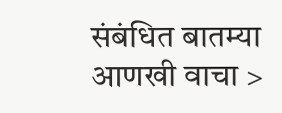संबंधित बातम्या आणखी वाचा >